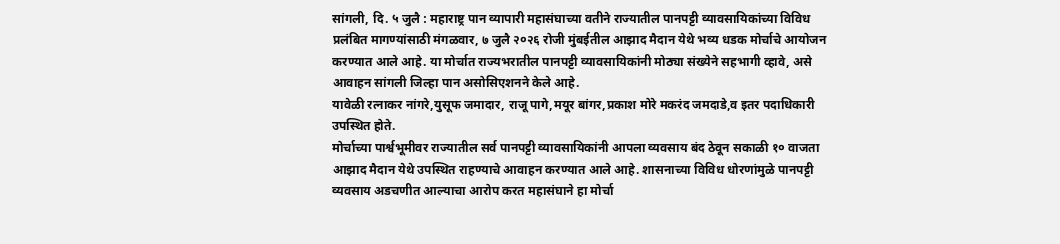सांगली, दि. ५ जुलै : महाराष्ट्र पान व्यापारी महासंघाच्या वतीने राज्यातील पानपट्टी व्यावसायिकांच्या विविध प्रलंबित मागण्यांसाठी मंगळवार, ७ जुलै २०२६ रोजी मुंबईतील आझाद मैदान येथे भव्य धडक मोर्चाचे आयोजन करण्यात आले आहे. या मोर्चात राज्यभरातील पानपट्टी व्यावसायिकांनी मोठ्या संख्येने सहभागी व्हावे, असे आवाहन सांगली जिल्हा पान असोसिएशनने केले आहे.
यावेळी रत्नाकर नांगरे,युसूफ जमादार, राजू पागे,मयूर बांगर,प्रकाश मोरे मकरंद जमदाडे,व इतर पदाधिकारी उपस्थित होते.
मोर्चाच्या पार्श्वभूमीवर राज्यातील सर्व पानपट्टी व्यावसायिकांनी आपला व्यवसाय बंद ठेवून सकाळी १० वाजता आझाद मैदान येथे उपस्थित राहण्याचे आवाहन करण्यात आले आहे. शासनाच्या विविध धोरणांमुळे पानपट्टी व्यवसाय अडचणीत आल्याचा आरोप करत महासंघाने हा मोर्चा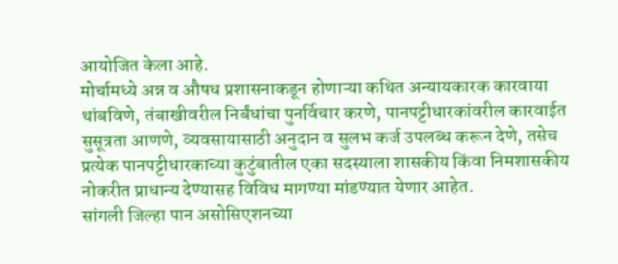आयोजित केला आहे.
मोर्चामध्ये अन्न व औषध प्रशासनाकडून होणाऱ्या कथित अन्यायकारक कारवाया थांबविणे, तंबाखीवरील निर्बंधांचा पुनर्विचार करणे, पानपट्टीधारकांवरील कारवाईत सुसूत्रता आणणे, व्यवसायासाठी अनुदान व सुलभ कर्ज उपलब्ध करून देणे, तसेच प्रत्येक पानपट्टीधारकाच्या कुटुंबातील एका सदस्याला शासकीय किंवा निमशासकीय नोकरीत प्राधान्य देण्यासह विविध मागण्या मांडण्यात येणार आहेत.
सांगली जिल्हा पान असोसिएशनच्या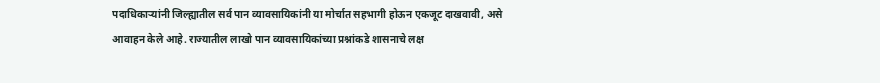पदाधिकाऱ्यांनी जिल्ह्यातील सर्व पान व्यावसायिकांनी या मोर्चात सहभागी होऊन एकजूट दाखवावी, असे आवाहन केले आहे. राज्यातील लाखो पान व्यावसायिकांच्या प्रश्नांकडे शासनाचे लक्ष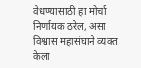वेधण्यासाठी हा मोर्चा निर्णायक ठरेल, असा विश्वास महासंघाने व्यक्त केला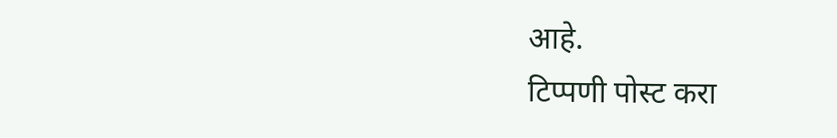आहे.
टिप्पणी पोस्ट करा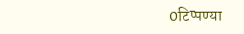0टिप्पण्या